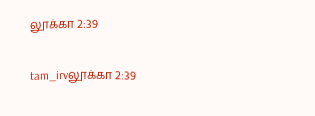லூக்கா 2:39

tam_irvலூக்கா 2:39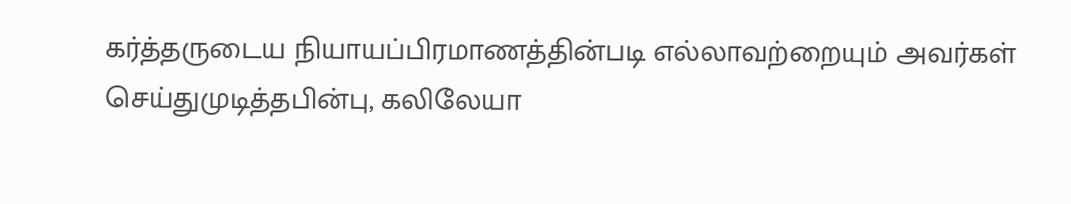கர்த்தருடைய நியாயப்பிரமாணத்தின்படி எல்லாவற்றையும் அவர்கள் செய்துமுடித்தபின்பு, கலிலேயா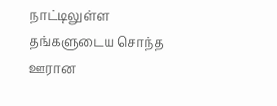நாட்டிலுள்ள தங்களுடைய சொந்த ஊரான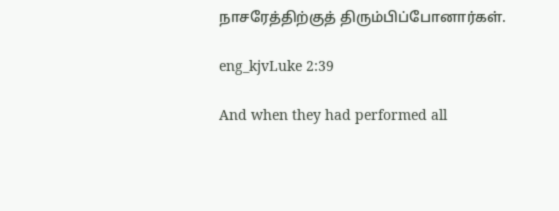நாசரேத்திற்குத் திரும்பிப்போனார்கள்.

eng_kjvLuke 2:39

And when they had performed all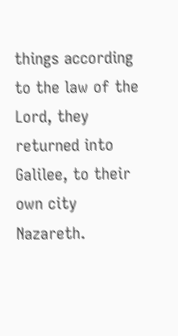things according to the law of the Lord, they returned into Galilee, to their own city Nazareth.